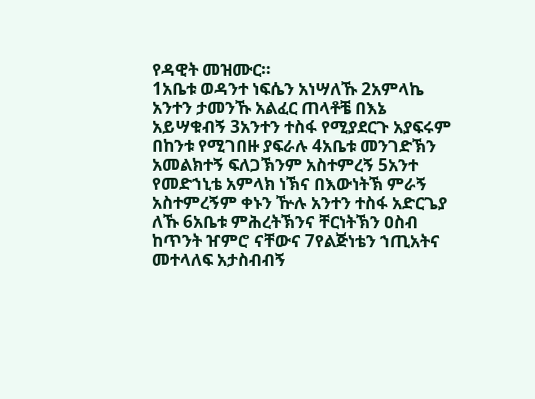የዳዊት መዝሙር።
1አቤቱ ወዳንተ ነፍሴን አነሣለኹ 2አምላኬ አንተን ታመንኹ አልፈር ጠላቶቼ በእኔ አይሣቁብኝ 3አንተን ተስፋ የሚያደርጉ አያፍሩም በከንቱ የሚገበዙ ያፍራሉ 4አቤቱ መንገድኽን አመልክተኝ ፍለጋኽንም አስተምረኝ 5አንተ የመድኀኒቴ አምላክ ነኽና በእውነትኽ ምራኝ አስተምረኝም ቀኑን ዅሉ አንተን ተስፋ አድርጌያ ለኹ 6አቤቱ ምሕረትኽንና ቸርነትኽን ዐስብ ከጥንት ዠምሮ ናቸውና 7የልጅነቴን ኀጢአትና መተላለፍ አታስብብኝ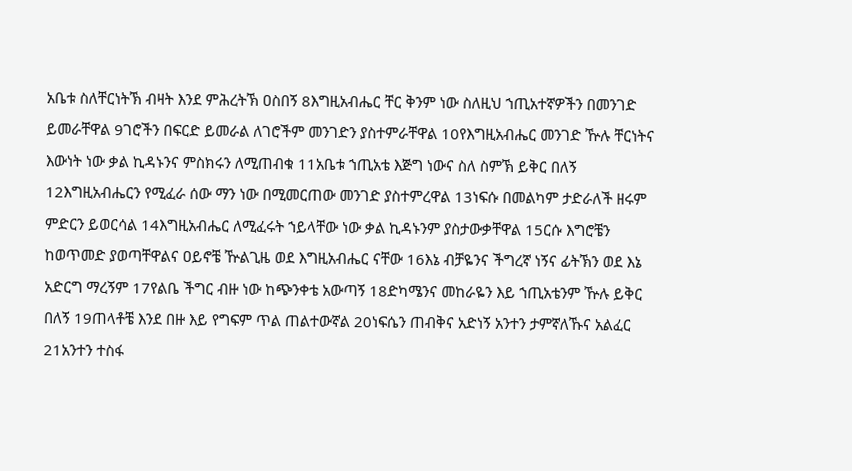አቤቱ ስለቸርነትኽ ብዛት እንደ ምሕረትኽ ዐስበኝ 8እግዚአብሔር ቸር ቅንም ነው ስለዚህ ኀጢአተኛዎችን በመንገድ ይመራቸዋል 9ገሮችን በፍርድ ይመራል ለገሮችም መንገድን ያስተምራቸዋል 10የእግዚአብሔር መንገድ ዅሉ ቸርነትና እውነት ነው ቃል ኪዳኑንና ምስክሩን ለሚጠብቁ 11አቤቱ ኀጢአቴ እጅግ ነውና ስለ ስምኽ ይቅር በለኝ 12እግዚአብሔርን የሚፈራ ሰው ማን ነው በሚመርጠው መንገድ ያስተምረዋል 13ነፍሱ በመልካም ታድራለች ዘሩም ምድርን ይወርሳል 14እግዚአብሔር ለሚፈሩት ኀይላቸው ነው ቃል ኪዳኑንም ያስታውቃቸዋል 15ርሱ እግሮቼን ከወጥመድ ያወጣቸዋልና ዐይኖቼ ዅልጊዜ ወደ እግዚአብሔር ናቸው 16እኔ ብቻዬንና ችግረኛ ነኝና ፊትኽን ወደ እኔ አድርግ ማረኝም 17የልቤ ችግር ብዙ ነው ከጭንቀቴ አውጣኝ 18ድካሜንና መከራዬን እይ ኀጢአቴንም ዅሉ ይቅር በለኝ 19ጠላቶቼ እንደ በዙ እይ የግፍም ጥል ጠልተውኛል 20ነፍሴን ጠብቅና አድነኝ አንተን ታምኛለኹና አልፈር 21አንተን ተስፋ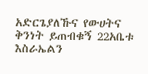አድርጌያለኹና የውሀትና ቅንነት ይጠብቁኝ 22አቤቱ እስራኤልን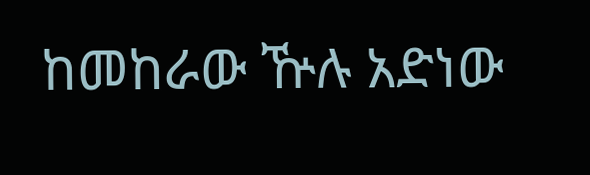ከመከራው ዅሉ አድነው